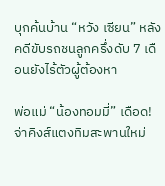บุกค้นบ้าน “หวัง เซียน” หลังคดีขับรถชนลูกครึ่งดับ 7 เดือนยังไร้ตัวผู้ต้องหา

พ่อแม่ “น้องทอมมี่” เดือด! จ่าคิงส์แตงทิมสะพานใหม่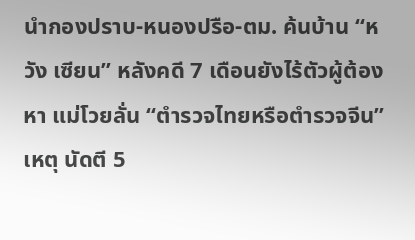นำกองปราบ-หนองปรือ-ตม. ค้นบ้าน “หวัง เซียน” หลังคดี 7 เดือนยังไร้ตัวผู้ต้องหา แม่โวยลั่น “ตำรวจไทยหรือตำรวจจีน” เหตุ นัดตี 5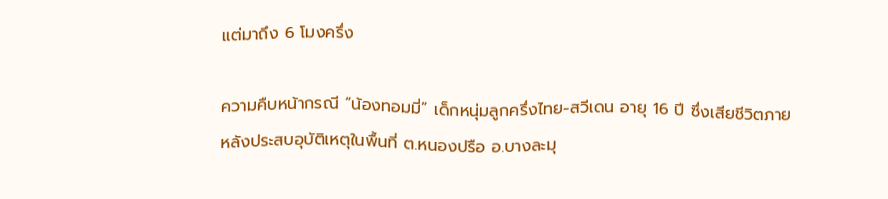แต่มาถึง 6 โมงครึ่ง

ความคืบหน้ากรณี “น้องทอมมี่” เด็กหนุ่มลูกครึ่งไทย-สวีเดน อายุ 16 ปี ซึ่งเสียชีวิตภายหลังประสบอุบัติเหตุในพื้นที่ ต.หนองปรือ อ.บางละมุ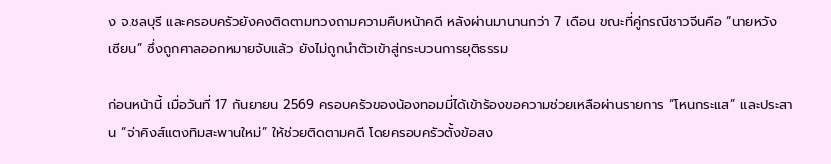ง จ.ชลบุรี และครอบครัวยังคงติดตามทวงถามความคืบหน้าคดี หลังผ่านมานานกว่า 7 เดือน ขณะที่คู่กรณีชาวจีนคือ “นายหวัง เซียน” ซึ่งถูกศาลออกหมายจับแล้ว ยังไม่ถูกนำตัวเข้าสู่กระบวนการยุติธรรม

ก่อนหน้านี้ เมื่อวันที่ 17 กันยายน 2569 ครอบครัวของน้องทอมมี่ได้เข้าร้องขอความช่วยเหลือผ่านรายการ “โหนกระแส” และประสาน “จ่าคิงส์แตงทิมสะพานใหม่” ให้ช่วยติดตามคดี โดยครอบครัวตั้งข้อสง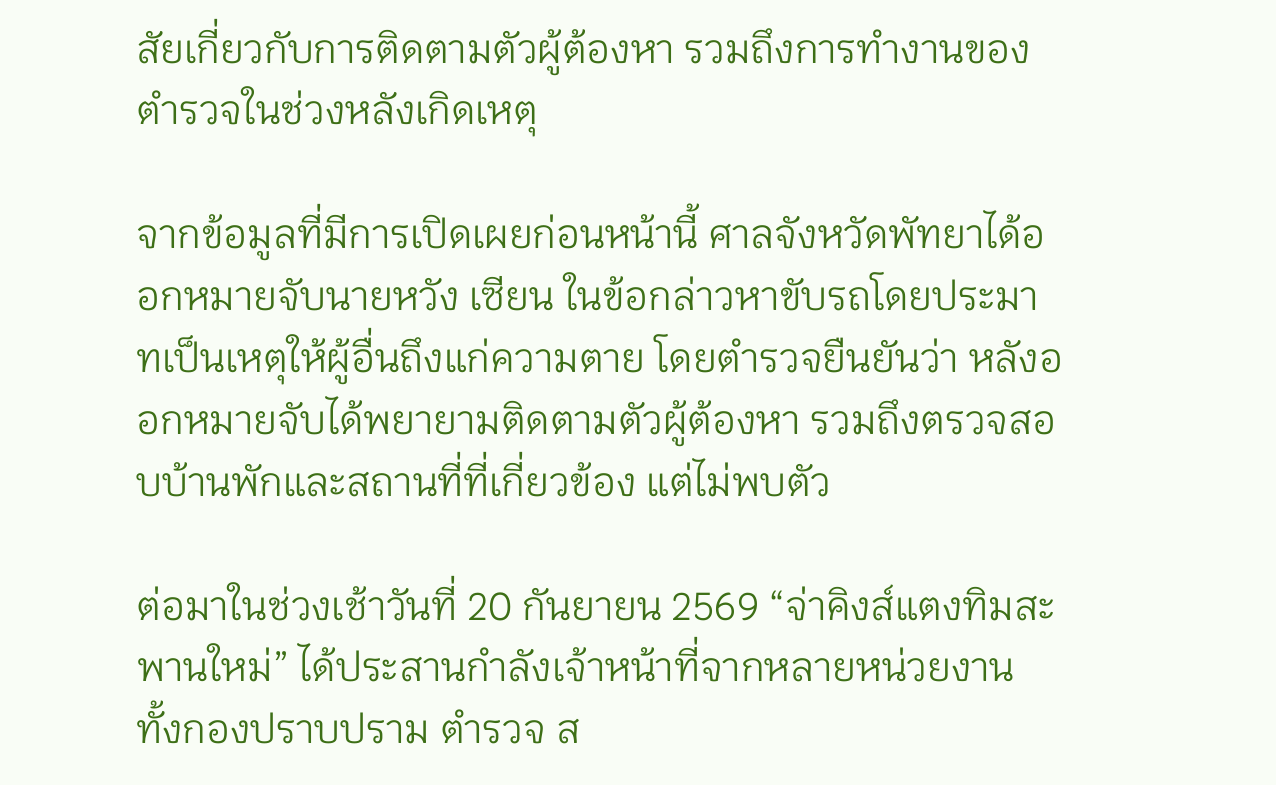สัยเกี่ยวกับการติดตามตัวผู้ต้องหา รวมถึงการทำงานของตำรวจในช่วงหลังเกิดเหตุ

จากข้อมูลที่มีการเปิดเผยก่อนหน้านี้ ศาลจังหวัดพัทยาได้ออกหมายจับนายหวัง เซียน ในข้อกล่าวหาขับรถโดยประมาทเป็นเหตุให้ผู้อื่นถึงแก่ความตาย โดยตำรวจยืนยันว่า หลังออกหมายจับได้พยายามติดตามตัวผู้ต้องหา รวมถึงตรวจสอบบ้านพักและสถานที่ที่เกี่ยวข้อง แต่ไม่พบตัว

ต่อมาในช่วงเช้าวันที่ 20 กันยายน 2569 “จ่าคิงส์แตงทิมสะพานใหม่” ได้ประสานกำลังเจ้าหน้าที่จากหลายหน่วยงาน ทั้งกองปราบปราม ตำรวจ ส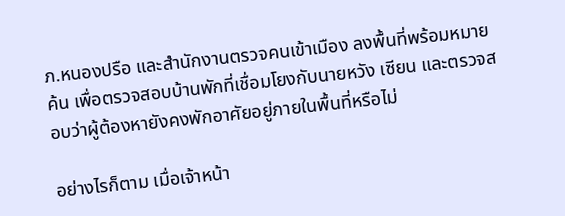ภ.หนองปรือ และสำนักงานตรวจคนเข้าเมือง ลงพื้นที่พร้อมหมายค้น เพื่อตรวจสอบบ้านพักที่เชื่อมโยงกับนายหวัง เซียน และตรวจสอบว่าผู้ต้องหายังคงพักอาศัยอยู่ภายในพื้นที่หรือไม่

อย่างไรก็ตาม เมื่อเจ้าหน้า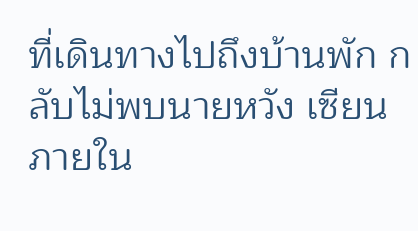ที่เดินทางไปถึงบ้านพัก กลับไม่พบนายหวัง เซียน ภายใน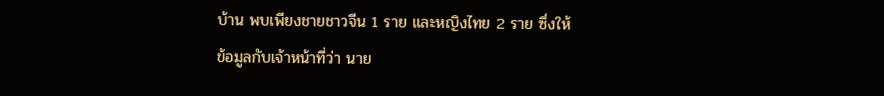บ้าน พบเพียงชายชาวจีน 1 ราย และหญิงไทย 2 ราย ซึ่งให้ข้อมูลกับเจ้าหน้าที่ว่า นาย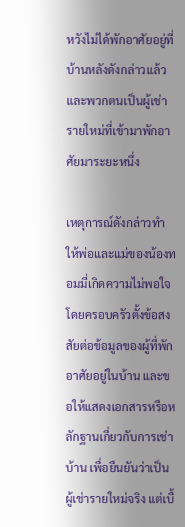หวังไม่ได้พักอาศัยอยู่ที่บ้านหลังดังกล่าวแล้ว และพวกตนเป็นผู้เช่ารายใหม่ที่เข้ามาพักอาศัยมาระยะหนึ่ง

เหตุการณ์ดังกล่าวทำให้พ่อและแม่ของน้องทอมมี่เกิดความไม่พอใจ โดยครอบครัวตั้งข้อสงสัยต่อข้อมูลของผู้ที่พักอาศัยอยู่ในบ้าน และขอให้แสดงเอกสารหรือหลักฐานเกี่ยวกับการเช่าบ้าน เพื่อยืนยันว่าเป็นผู้เช่ารายใหม่จริง แต่เบื้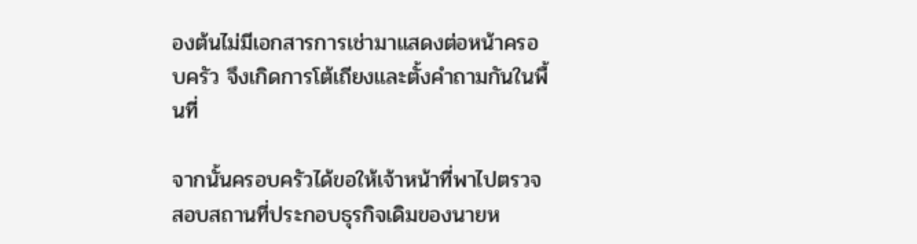องต้นไม่มีเอกสารการเช่ามาแสดงต่อหน้าครอบครัว จึงเกิดการโต้เถียงและตั้งคำถามกันในพื้นที่

จากนั้นครอบครัวได้ขอให้เจ้าหน้าที่พาไปตรวจสอบสถานที่ประกอบธุรกิจเดิมของนายห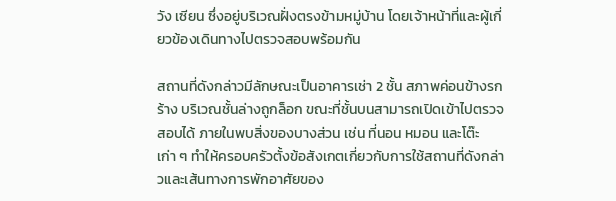วัง เซียน ซึ่งอยู่บริเวณฝั่งตรงข้ามหมู่บ้าน โดยเจ้าหน้าที่และผู้เกี่ยวข้องเดินทางไปตรวจสอบพร้อมกัน

สถานที่ดังกล่าวมีลักษณะเป็นอาคารเช่า 2 ชั้น สภาพค่อนข้างรกร้าง บริเวณชั้นล่างถูกล็อก ขณะที่ชั้นบนสามารถเปิดเข้าไปตรวจสอบได้ ภายในพบสิ่งของบางส่วน เช่น ที่นอน หมอน และโต๊ะเก่า ๆ ทำให้ครอบครัวตั้งข้อสังเกตเกี่ยวกับการใช้สถานที่ดังกล่าวและเส้นทางการพักอาศัยของ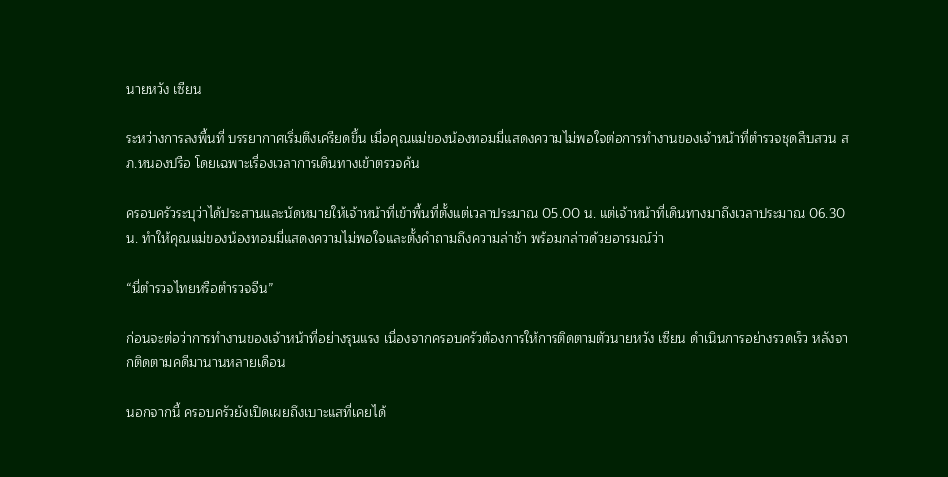นายหวัง เซียน

ระหว่างการลงพื้นที่ บรรยากาศเริ่มตึงเครียดขึ้น เมื่อคุณแม่ของน้องทอมมี่แสดงความไม่พอใจต่อการทำงานของเจ้าหน้าที่ตำรวจชุดสืบสวน สภ.หนองปรือ โดยเฉพาะเรื่องเวลาการเดินทางเข้าตรวจค้น

ครอบครัวระบุว่าได้ประสานและนัดหมายให้เจ้าหน้าที่เข้าพื้นที่ตั้งแต่เวลาประมาณ 05.00 น. แต่เจ้าหน้าที่เดินทางมาถึงเวลาประมาณ 06.30 น. ทำให้คุณแม่ของน้องทอมมี่แสดงความไม่พอใจและตั้งคำถามถึงความล่าช้า พร้อมกล่าวด้วยอารมณ์ว่า

“นี่ตำรวจไทยหรือตำรวจจีน”

ก่อนจะต่อว่าการทำงานของเจ้าหน้าที่อย่างรุนแรง เนื่องจากครอบครัวต้องการให้การติดตามตัวนายหวัง เซียน ดำเนินการอย่างรวดเร็ว หลังจากติดตามคดีมานานหลายเดือน

นอกจากนี้ ครอบครัวยังเปิดเผยถึงเบาะแสที่เคยได้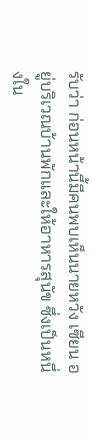รับว่า ก่อนหน้านี้มีคนพบเห็นนายหวัง เซียน อยู่บริเวณบ้านพักและให้อาหารสุนัข ซึ่งเป็นหนึ่งใน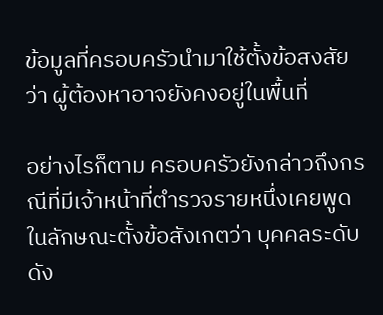ข้อมูลที่ครอบครัวนำมาใช้ตั้งข้อสงสัยว่า ผู้ต้องหาอาจยังคงอยู่ในพื้นที่

อย่างไรก็ตาม ครอบครัวยังกล่าวถึงกรณีที่มีเจ้าหน้าที่ตำรวจรายหนึ่งเคยพูดในลักษณะตั้งข้อสังเกตว่า บุคคลระดับดัง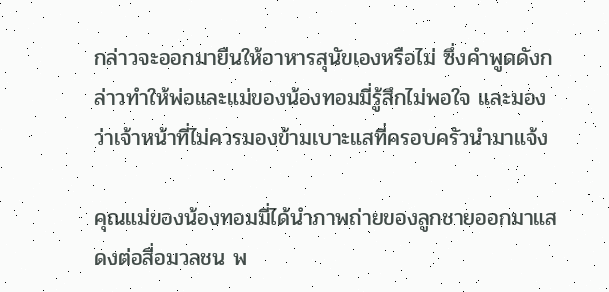กล่าวจะออกมายืนให้อาหารสุนัขเองหรือไม่ ซึ่งคำพูดดังกล่าวทำให้พ่อและแม่ของน้องทอมมี่รู้สึกไม่พอใจ และมองว่าเจ้าหน้าที่ไม่ควรมองข้ามเบาะแสที่ครอบครัวนำมาแจ้ง

คุณแม่ของน้องทอมมี่ได้นำภาพถ่ายของลูกชายออกมาแสดงต่อสื่อมวลชน พ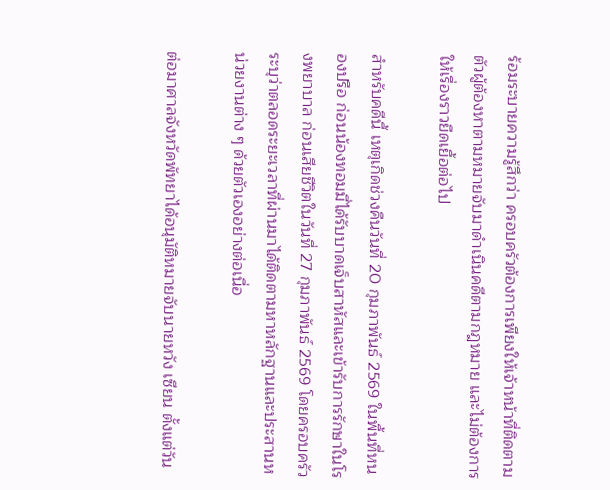ร้อมระบายความรู้สึกว่า ครอบครัวต้องการเพียงให้เจ้าหน้าที่ติดตามตัวผู้ต้องหาตามหมายจับมาดำเนินคดีตามกฎหมาย และไม่ต้องการให้เรื่องราวยืดเยื้อต่อไป

สำหรับคดีนี้ เหตุเกิดช่วงคืนวันที่ 20 กุมภาพันธ์ 2569 ในพื้นที่หนองปรือ ก่อนน้องทอมมี่ได้รับบาดเจ็บสาหัสและเข้ารับการรักษาในโรงพยาบาล ก่อนเสียชีวิตในวันที่ 27 กุมภาพันธ์ 2569 โดยครอบครัวระบุว่าตลอดระยะเวลาที่ผ่านมาได้ติดตามหาหลักฐานและประสานหน่วยงานต่าง ๆ ด้วยตัวเองอย่างต่อเนื่อ

ต่อมาศาลจังหวัดพัทยาได้อนุมัติหมายจับนายหวัง เซียน ตั้งแต่วัน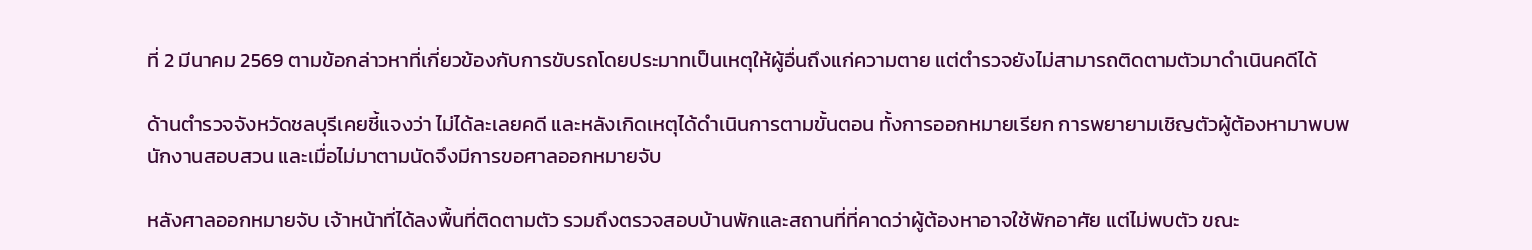ที่ 2 มีนาคม 2569 ตามข้อกล่าวหาที่เกี่ยวข้องกับการขับรถโดยประมาทเป็นเหตุให้ผู้อื่นถึงแก่ความตาย แต่ตำรวจยังไม่สามารถติดตามตัวมาดำเนินคดีได้

ด้านตำรวจจังหวัดชลบุรีเคยชี้แจงว่า ไม่ได้ละเลยคดี และหลังเกิดเหตุได้ดำเนินการตามขั้นตอน ทั้งการออกหมายเรียก การพยายามเชิญตัวผู้ต้องหามาพบพนักงานสอบสวน และเมื่อไม่มาตามนัดจึงมีการขอศาลออกหมายจับ

หลังศาลออกหมายจับ เจ้าหน้าที่ได้ลงพื้นที่ติดตามตัว รวมถึงตรวจสอบบ้านพักและสถานที่ที่คาดว่าผู้ต้องหาอาจใช้พักอาศัย แต่ไม่พบตัว ขณะ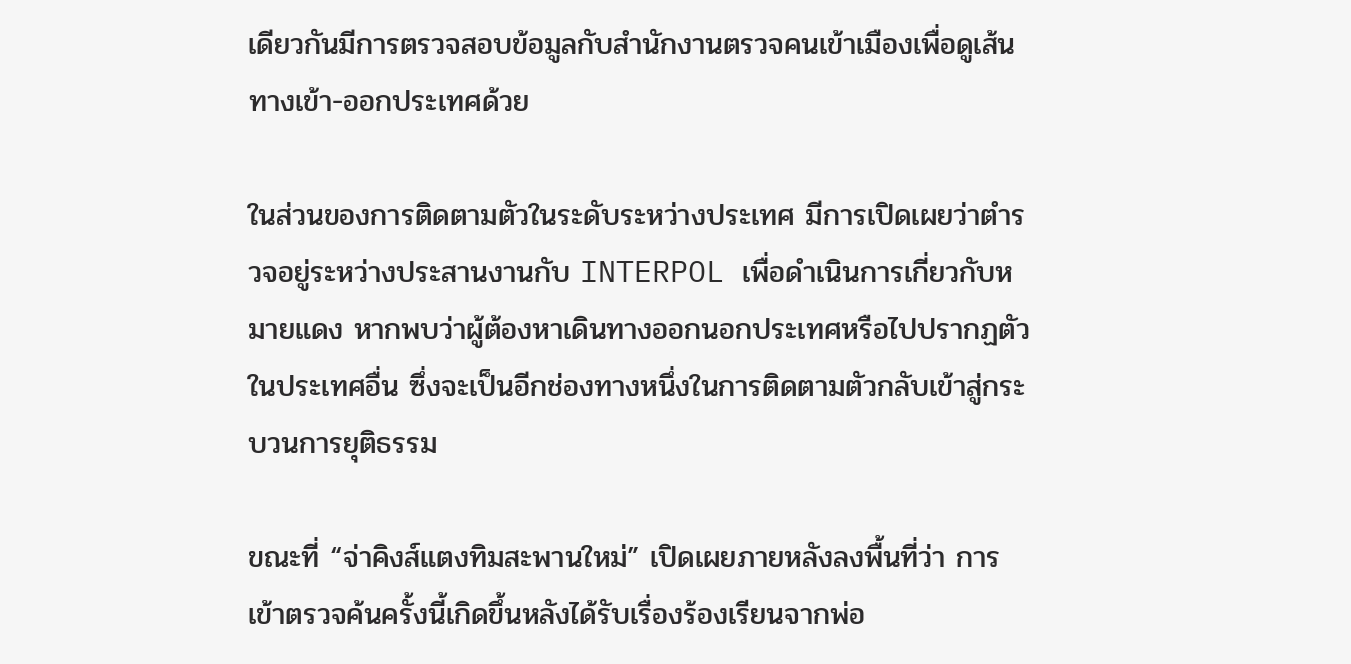เดียวกันมีการตรวจสอบข้อมูลกับสำนักงานตรวจคนเข้าเมืองเพื่อดูเส้นทางเข้า-ออกประเทศด้วย

ในส่วนของการติดตามตัวในระดับระหว่างประเทศ มีการเปิดเผยว่าตำรวจอยู่ระหว่างประสานงานกับ INTERPOL เพื่อดำเนินการเกี่ยวกับหมายแดง หากพบว่าผู้ต้องหาเดินทางออกนอกประเทศหรือไปปรากฏตัวในประเทศอื่น ซึ่งจะเป็นอีกช่องทางหนึ่งในการติดตามตัวกลับเข้าสู่กระบวนการยุติธรรม

ขณะที่ “จ่าคิงส์แตงทิมสะพานใหม่” เปิดเผยภายหลังลงพื้นที่ว่า การเข้าตรวจค้นครั้งนี้เกิดขึ้นหลังได้รับเรื่องร้องเรียนจากพ่อ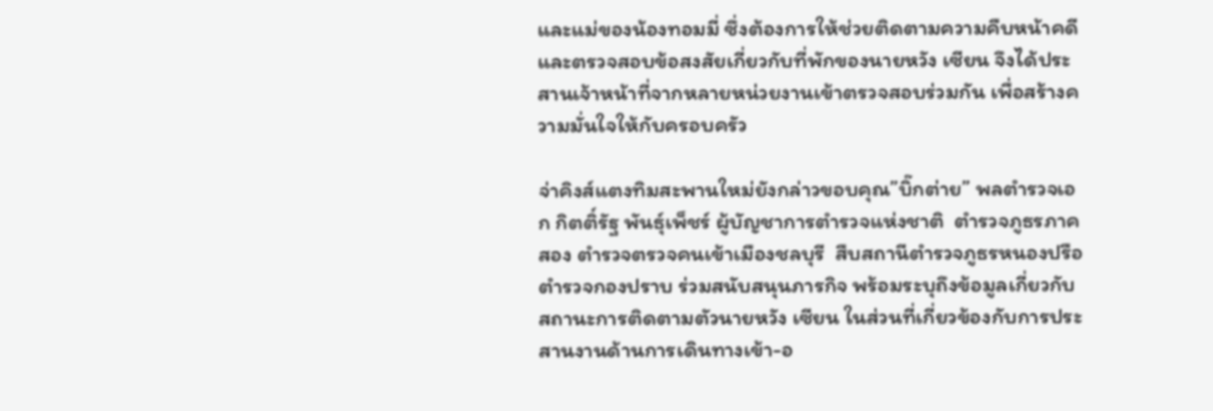และแม่ของน้องทอมมี่ ซึ่งต้องการให้ช่วยติดตามความคืบหน้าคดีและตรวจสอบข้อสงสัยเกี่ยวกับที่พักของนายหวัง เซียน จึงได้ประสานเจ้าหน้าที่จากหลายหน่วยงานเข้าตรวจสอบร่วมกัน เพื่อสร้างความมั่นใจให้กับครอบครัว

จ่าคิงส์แตงทิมสะพานใหม่ยังกล่าวขอบคุณ”บิ๊กต่าย” พลตำรวจเอก กิตติ์รัฐ พันธุ์เพ็ชร์ ผู้บัญชาการตำรวจแห่งชาติ  ตำรวจภูธรภาคสอง ตำรวจตรวจคนเข้าเมืองชลบุรี  สืบสถานีตำรวจภูธรหนองปรือ  ตำรวจกองปราบ ร่วมสนับสนุนภารกิจ พร้อมระบุถึงข้อมูลเกี่ยวกับสถานะการติดตามตัวนายหวัง เซียน ในส่วนที่เกี่ยวข้องกับการประสานงานด้านการเดินทางเข้า-อ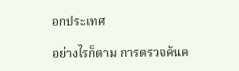อกประเทศ

อย่างไรก็ตาม การตรวจค้นค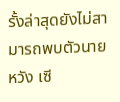รั้งล่าสุดยังไม่สามารถพบตัวนายหวัง เซี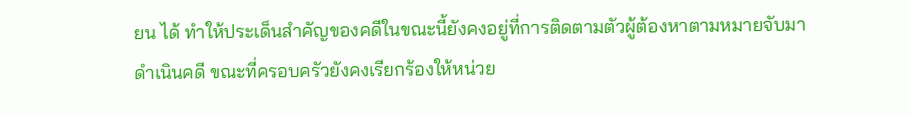ยน ได้ ทำให้ประเด็นสำคัญของคดีในขณะนี้ยังคงอยู่ที่การติดตามตัวผู้ต้องหาตามหมายจับมาดำเนินคดี ขณะที่ครอบครัวยังคงเรียกร้องให้หน่วย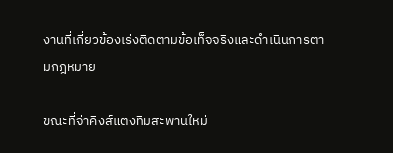งานที่เกี่ยวข้องเร่งติดตามข้อเท็จจริงและดำเนินการตามกฎหมาย

ขณะที่จ่าคิงส์แตงทิมสะพานใหม่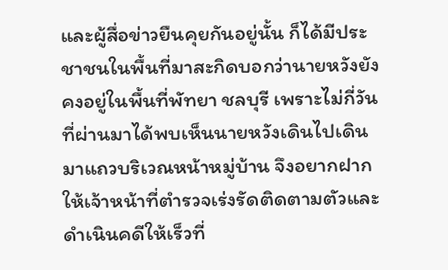และผู้สื่อข่าวยืนคุยกันอยู่นั้น ก็ได้มีประชาชนในพื้นที่มาสะกิดบอกว่านายหวังยังคงอยู่ในพื้นที่พัทยา ชลบุรี เพราะไม่กี่วันที่ผ่านมาได้พบเห็นนายหวังเดินไปเดินมาแถวบริเวณหน้าหมู่บ้าน จึงอยากฝากให้เจ้าหน้าที่ตำรวจเร่งรัดติดตามตัวและดำเนินคดีให้เร็วที่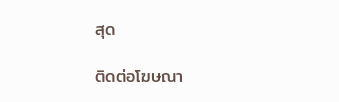สุด

ติดต่อโฆษณา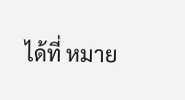ได้ที่ หมาย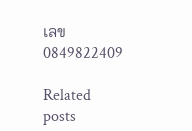เลข 0849822409

Related posts